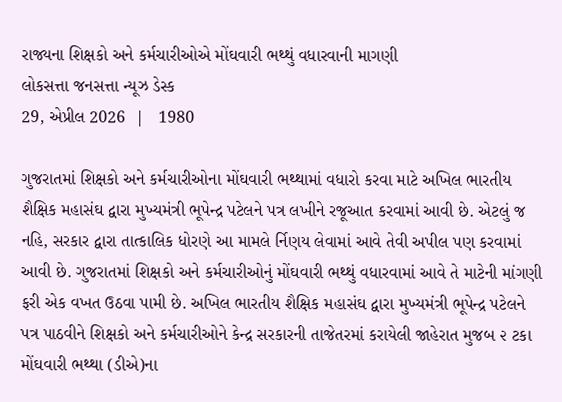રાજ્યના શિક્ષકો અને કર્મચારીઓએ મોંઘવારી ભથ્થું વધારવાની માગણી
લોકસત્તા જનસત્તા ન્યૂઝ ડેસ્ક
29, એપ્રીલ 2026  |   1980

ગુજરાતમાં શિક્ષકો અને કર્મચારીઓના મોંઘવારી ભથ્થામાં વધારો કરવા માટે અખિલ ભારતીય શૈક્ષિક મહાસંઘ દ્વારા મુખ્યમંત્રી ભૂપેન્દ્ર પટેલને પત્ર લખીને રજૂઆત કરવામાં આવી છે. એટલું જ નહિ, સરકાર દ્વારા તાત્કાલિક ધોરણે આ મામલે ર્નિણય લેવામાં આવે તેવી અપીલ પણ કરવામાં આવી છે. ગુજરાતમાં શિક્ષકો અને કર્મચારીઓનું મોંઘવારી ભથ્થું વધારવામાં આવે તે માટેની માંગણી ફરી એક વખત ઉઠવા પામી છે. અખિલ ભારતીય શૈક્ષિક મહાસંઘ દ્વારા મુખ્યમંત્રી ભૂપેન્દ્ર પટેલને પત્ર પાઠવીને શિક્ષકો અને કર્મચારીઓને કેન્દ્ર સરકારની તાજેતરમાં કરાયેલી જાહેરાત મુજબ ૨ ટકા મોંઘવારી ભથ્થા (ડીએ)ના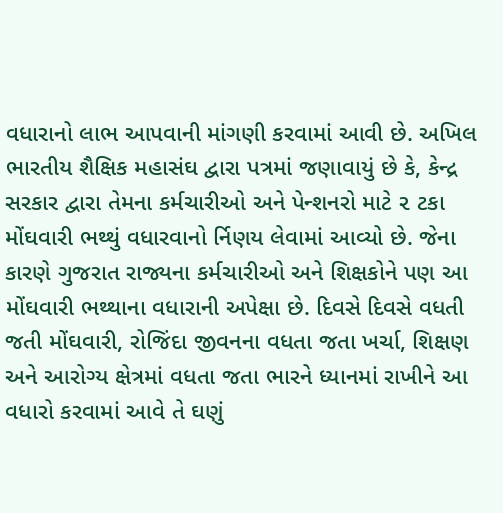વધારાનો લાભ આપવાની માંગણી કરવામાં આવી છે. અખિલ ભારતીય શૈક્ષિક મહાસંઘ દ્વારા પત્રમાં જણાવાયું છે કે, કેન્દ્ર સરકાર દ્વારા તેમના કર્મચારીઓ અને પેન્શનરો માટે ૨ ટકા મોંઘવારી ભથ્થું વધારવાનો ર્નિણય લેવામાં આવ્યો છે. જેના કારણે ગુજરાત રાજ્યના કર્મચારીઓ અને શિક્ષકોને પણ આ મોંઘવારી ભથ્થાના વધારાની અપેક્ષા છે. દિવસે દિવસે વધતી જતી મોંઘવારી, રોજિંદા જીવનના વધતા જતા ખર્ચા, શિક્ષણ અને આરોગ્ય ક્ષેત્રમાં વધતા જતા ભારને ધ્યાનમાં રાખીને આ વધારો કરવામાં આવે તે ઘણું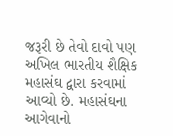જરૂરી છે તેવો દાવો પણ અખિલ ભારતીય શૈક્ષિક મહાસંઘ દ્વારા કરવામાં આવ્યો છે. મહાસંઘના આગેવાનો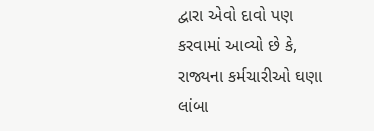દ્વારા એવો દાવો પણ કરવામાં આવ્યો છે કે, રાજ્યના કર્મચારીઓ ઘણા લાંબા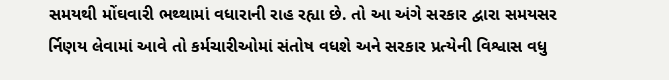સમયથી મોંઘવારી ભથ્થામાં વધારાની રાહ રહ્યા છે. તો આ અંગે સરકાર દ્વારા સમયસર ર્નિણય લેવામાં આવે તો કર્મચારીઓમાં સંતોષ વધશે અને સરકાર પ્રત્યેની વિશ્વાસ વધુ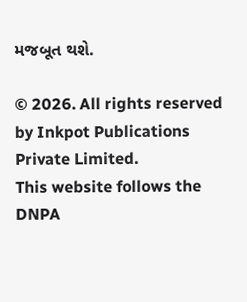મજબૂત થશે.

© 2026. All rights reserved by Inkpot Publications Private Limited.
This website follows the DNPA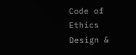Code of Ethics
Design &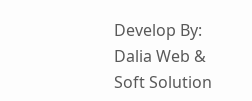Develop By:
Dalia Web & Soft Solution